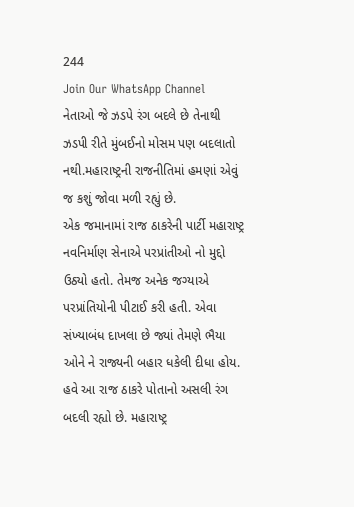244
Join Our WhatsApp Channel
નેતાઓ જે ઝડપે રંગ બદલે છે તેનાથી ઝડપી રીતે મુંબઈનો મોસમ પણ બદલાતો નથી.મહારાષ્ટ્રની રાજનીતિમાં હમણાં એવું જ કશું જોવા મળી રહ્યું છે.
એક જમાનામાં રાજ ઠાકરેની પાર્ટી મહારાષ્ટ્ર નવનિર્માણ સેનાએ પરપ્રાંતીઓ નો મુદ્દો ઉઠ્યો હતો. તેમજ અનેક જગ્યાએ પરપ્રાંતિયોની પીટાઈ કરી હતી. એવા સંખ્યાબંધ દાખલા છે જ્યાં તેમણે ભૈયા ઓને ને રાજ્યની બહાર ધકેલી દીધા હોય. હવે આ રાજ ઠાકરે પોતાનો અસલી રંગ બદલી રહ્યો છે. મહારાષ્ટ્ર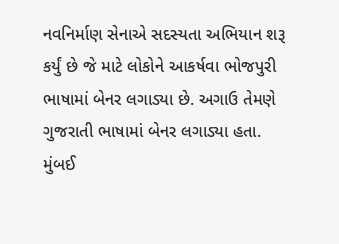નવનિર્માણ સેનાએ સદસ્યતા અભિયાન શરૂ કર્યું છે જે માટે લોકોને આકર્ષવા ભોજપુરી ભાષામાં બેનર લગાડ્યા છે. અગાઉ તેમણે ગુજરાતી ભાષામાં બેનર લગાડ્યા હતા.
મુંબઈ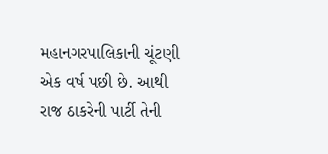મહાનગરપાલિકાની ચૂંટણી એક વર્ષ પછી છે. આથી રાજ ઠાકરેની પાર્ટી તેની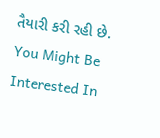તૈયારી કરી રહી છે.
You Might Be Interested In